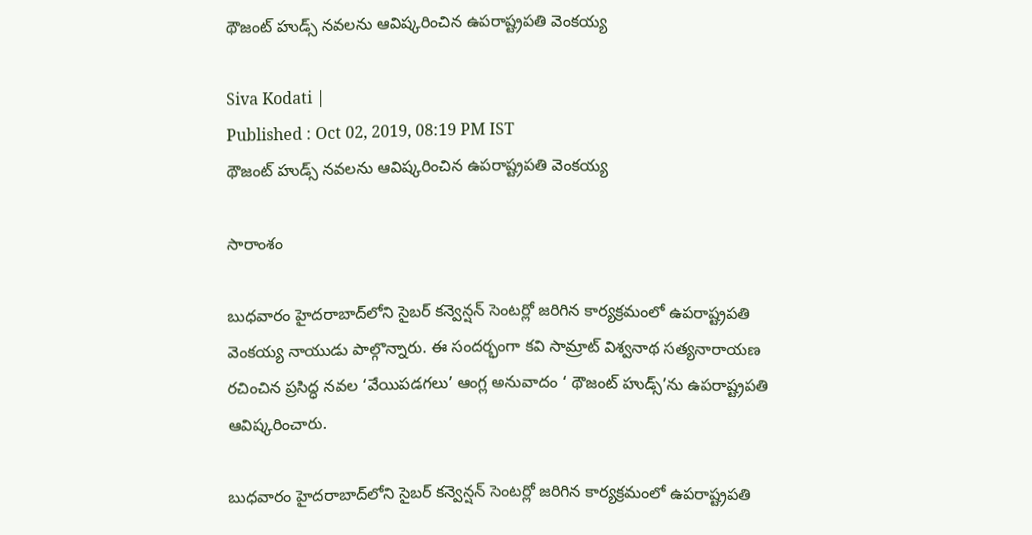థౌజంట్ హుడ్స్ నవలను ఆవిష్కరించిన ఉపరాష్ట్రపతి వెంకయ్య

Siva Kodati |
Published : Oct 02, 2019, 08:19 PM IST
థౌజంట్ హుడ్స్ నవలను ఆవిష్కరించిన ఉపరాష్ట్రపతి వెంకయ్య

సారాంశం

బుధవారం హైదరాబాద్‌లోని సైబర్ కన్వెన్షన్ సెంటర్లో జరిగిన కార్యక్రమంలో ఉపరాష్ట్రపతి వెంకయ్య నాయుడు పాల్గొన్నారు. ఈ సందర్భంగా కవి సామ్రాట్ విశ్వనాథ సత్యనారాయణ రచించిన ప్రసిద్ధ నవల ‘వేయిపడగలు’ ఆంగ్ల అనువాదం ‘ థౌజంట్ హుడ్స్’ను ఉపరాష్ట్రపతి ఆవిష్కరించారు.

బుధవారం హైదరాబాద్‌లోని సైబర్ కన్వెన్షన్ సెంటర్లో జరిగిన కార్యక్రమంలో ఉపరాష్ట్రపతి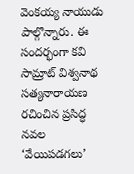వెంకయ్య నాయుడు పాల్గొన్నారు. ఈ సందర్భంగా కవి సామ్రాట్ విశ్వనాథ సత్యనారాయణ రచించిన ప్రసిద్ధ నవల ‘వేయిపడగలు’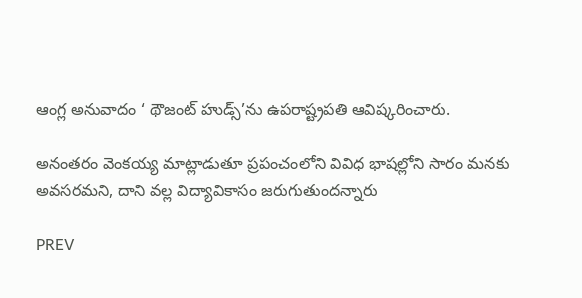ఆంగ్ల అనువాదం ‘ థౌజంట్ హుడ్స్’ను ఉపరాష్ట్రపతి ఆవిష్కరించారు.

అనంతరం వెంకయ్య మాట్లాడుతూ ప్రపంచంలోని వివిధ భాషల్లోని సారం మనకు అవసరమని, దాని వల్ల విద్యావికాసం జరుగుతుందన్నారు

PREV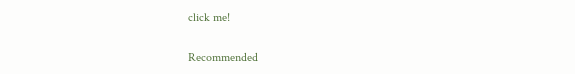click me!

Recommended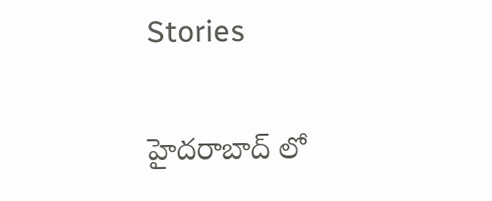Stories

హైదరాబాద్‌ లో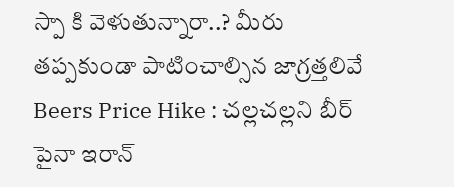స్పా కి వెళుతున్నారా..? మీరు తప్పకుండా పాటించాల్సిన జాగ్రత్తలివే
Beers Price Hike : చల్లచల్లని బీర్ పైనా ఇరాన్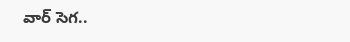వార్ సెగ..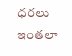ధరలు ఇంతలా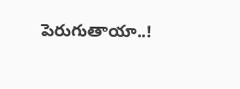పెరుగుతాయా..!